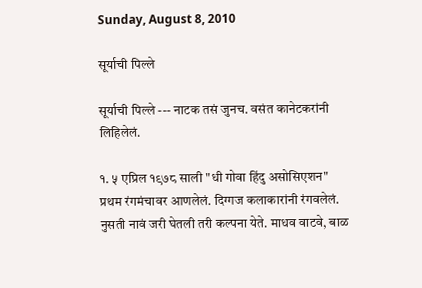Sunday, August 8, 2010

सूर्याची पिल्ले

सूर्याची पिल्ले --- नाटक तसं जुनच. वसंत कानेटकरांनी लिहिलेलं.

१. ५ एप्रिल १९७८ साली "धी गोवा हिंदु असोसिएशन" प्रथम रंगमंचावर आणलेलं. दिग्गज कलाकारांनी रंगवलेलं. नुसती नावं जरी घेतली तरी कल्पना येते. माधव वाटवे, बाळ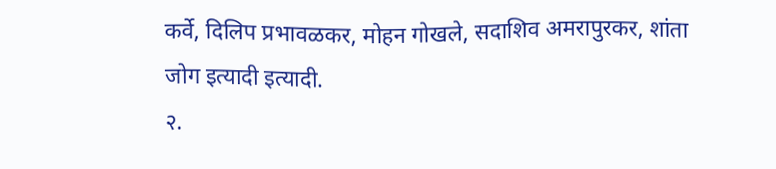कर्वे, दिलिप प्रभावळकर, मोहन गोखले, सदाशिव अमरापुरकर, शांता जोग इत्यादी इत्यादी.
२.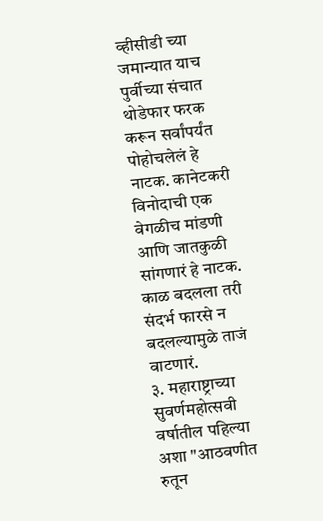व्हीसीडी च्या जमान्यात याच पुर्वीच्या संचात थोडेफार फरक करून सर्वांपर्यंत पोहोचलेलं हे नाटक. कानेटकरी विनोदाची एक वेगळीच मांडणी आणि जातकुळी सांगणारं हे नाटक. काळ बदलला तरी संदर्भ फारसे न बदलल्यामुळे ताजं वाटणारं.
३. महाराष्ट्राच्या सुवर्णमहोत्सवी वर्षातील पहिल्या अशा "आठवणीत रुतून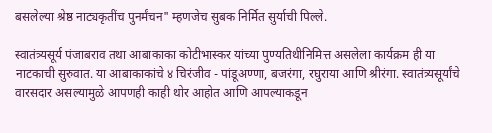बसलेल्या श्रेष्ठ नाट्यकृतींच पुनर्मंचन" म्हणजेच सुबक निर्मित सुर्याची पिल्ले.

स्वातंत्र्यसूर्य पंजाबराव तथा आबाकाका कोटीभास्कर यांच्या पुण्यतिथीनिमित्त असलेला कार्यक्रम ही या नाटकाची सुरुवात. या आबाकाकांचे ४ चिरंजीव - पांडूअण्णा, बजरंगा, रघुराया आणि श्रीरंगा. स्वातंत्र्यसूर्यांचे वारसदार असल्यामुळे आपणही काही थोर आहोत आणि आपल्याकडून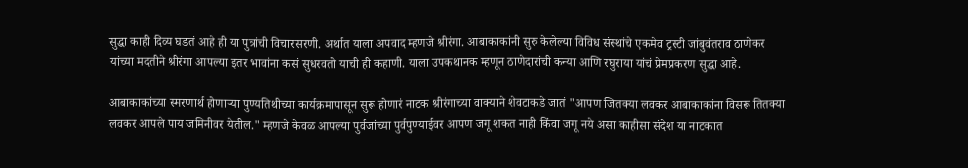सुद्धा काही दिव्य घडतं आहे ही या पुत्रांची विचारसरणी. अर्थात याला अपवाद म्हणजे श्रीरंगा. आबाकाकांनी सुरु केलेल्या विविध संस्थांचे एकमेव ट्रस्टी जांबुवंतराव ठाणेकर यांच्या मदतीने श्रीरंगा आपल्या इतर भावांना कसं सुधरवतो याची ही कहाणी. याला उपकथानक म्हणून ठाणेदारांची कन्या आणि रघुराया यांचं प्रेमप्रकरण सुद्धा आहे.

आबाकाकांच्या स्मरणार्थ होणार्‍या पुण्यतिथीच्या कार्यक्रमापासून सुरू होणारं नाटक श्रीरंगाच्या वाक्याने शेवटाकडे जातं "आपण जितक्या लवकर आबाकाकांना विसरू तितक्या लवकर आपले पाय जमिनीवर येतील." म्हणजे केवळ आपल्या पुर्वजांच्या पुर्वपुण्याईवर आपण जगू शकत नाही किंवा जगू नये असा काहीसा संदेश या नाटकात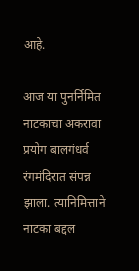आहे.

आज या पुनर्निमित नाटकाचा अकरावा प्रयोग बालगंधर्व रंगमंदिरात संपन्न झाला. त्यानिमित्ताने नाटका बद्दल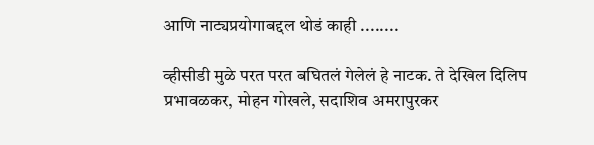आणि नाट्यप्रयोगाबद्दल थोडं काही ........

व्हीसीडी मुळे परत परत बघितलं गेलेलं हे नाटक. ते देखिल दिलिप प्रभावळकर, मोहन गोखले, सदाशिव अमरापुरकर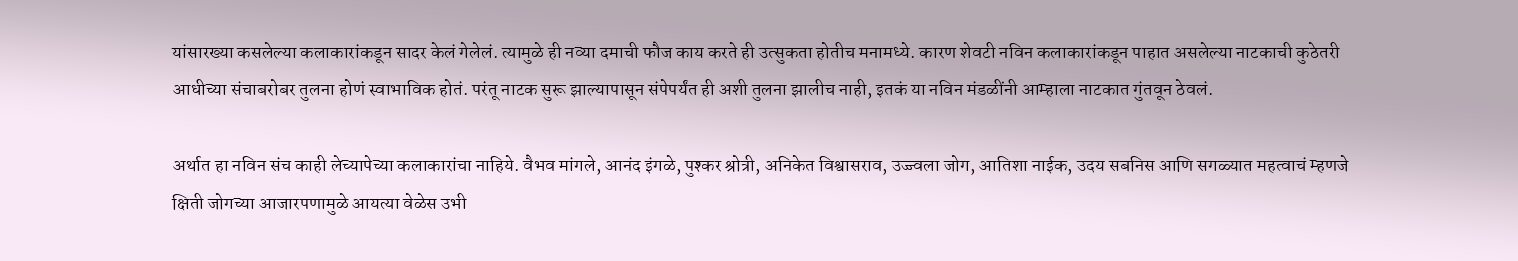यांसारख्या कसलेल्या कलाकारांकडून सादर केलं गेलेलं. त्यामुळे ही नव्या दमाची फौज काय करते ही उत्सुकता होतीच मनामध्ये. कारण शेवटी नविन कलाकारांकडून पाहात असलेल्या नाटकाची कुठेतरी आधीच्या संचाबरोबर तुलना होणं स्वाभाविक होतं. परंतू नाटक सुरू झाल्यापासून संपेपर्यंत ही अशी तुलना झालीच नाही, इतकं या नविन मंडळींनी आम्हाला नाटकात गुंतवून ठेवलं.

अर्थात हा नविन संच काही लेच्यापेच्या कलाकारांचा नाहिये. वैभव मांगले, आनंद इंगळे, पुश्कर श्रोत्री, अनिकेत विश्वासराव, उज्ज्वला जोग, आतिशा नाईक, उदय सबनिस आणि सगळ्यात महत्वाचं म्हणजे क्षिती जोगच्या आजारपणामुळे आयत्या वेळेस उभी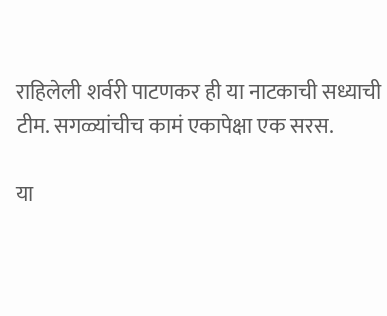राहिलेली शर्वरी पाटणकर ही या नाटकाची सध्याची टीम. सगळ्यांचीच कामं एकापेक्षा एक सरस.

या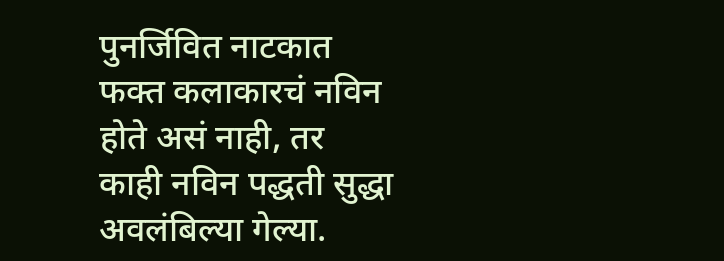पुनर्जिवित नाटकात फक्त कलाकारचं नविन होते असं नाही, तर काही नविन पद्धती सुद्धा अवलंबिल्या गेल्या.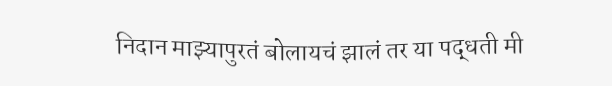निदान माझ्यापुरतं बोलायचं झालं तर या पद्धती मी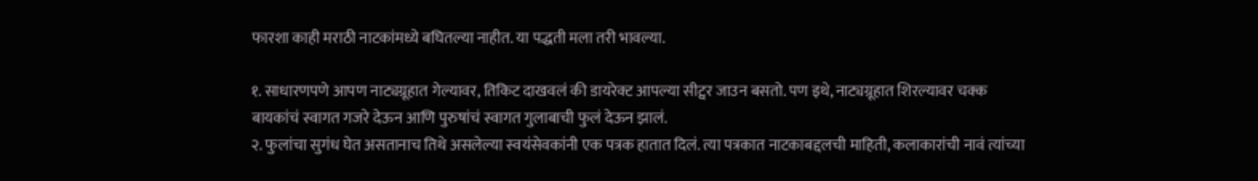फारशा काही मराठी नाटकांमध्ये बघितल्या नाहीत. या पद्धती मला तरी भावल्या.

१. साधारणपणे आपण नाट्यग्रूहात गेल्यावर, तिकिट दाखवलं की डायरेक्ट आपल्या सीट्वर जाउन बसतो. पण इथे, नाट्यग्रूहात शिरल्यावर चक्क बायकांचं स्वागत गजरे देऊन आणि पुरुषांचं स्वागत गुलाबाची फुलं देऊन झालं.
२. फुलांचा सुगंध घेत असतानाच तिथे असलेल्या स्वयंसेवकांनी एक पत्रक हातात दिलं. त्या पत्रकात नाटकाबद्दलची माहिती, कलाकारांची नावं त्यांच्या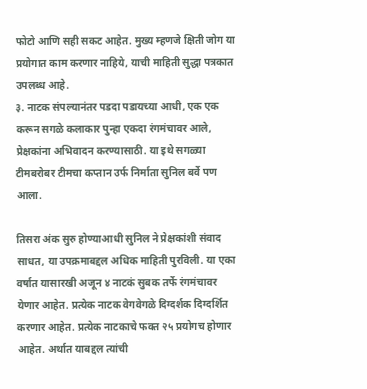फोटो आणि सही सकट आहेत. मुख्य म्हणजे क्षिती जोग या प्रयोगात काम करणार नाहिये, याची माहिती सुद्धा पत्रकात उपलब्ध आहे.
३. नाटक संपल्यानंतर पडदा पडायच्या आधी, एक एक करून सगळे कलाकार पुन्हा एकदा रंगमंचावर आले, प्रेक्षकांना अभिवादन करण्यासाठी. या इथे सगळ्या टीमबरोबर टीमचा कप्तान उर्फ निर्माता सुनिल बर्वे पण आला.

तिसरा अंक सुरु होण्याआधी सुनिल ने प्रेक्षकांशी संवाद साधत, या उपक्रमाबद्दल अधिक माहिती पुरविली. या एका वर्षात यासारखी अजून ४ नाटकं सुबक तर्फे रंगमंचावर येणार आहेत. प्रत्येक नाटक वेगवेगळे दिग्दर्शक दिग्दर्शित करणार आहेत. प्रत्येक नाटकाचे फक्त २५ प्रयोगच होणार आहेत. अर्थात याबद्दल त्यांची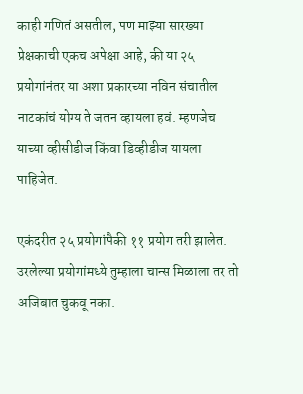काही गणितं असतील, पण माझ्या सारख्या प्रेक्षकाची एकच अपेक्षा आहे, की या २५ प्रयोगांनंतर या अशा प्रकारच्या नविन संचातील नाटकांचं योग्य ते जतन व्हायला हवं. म्हणजेच याच्या व्हीसीडीज किंवा डिव्हीडीज यायला पाहिजेत.

एकंदरीत २५ प्रयोगांपैकी ११ प्रयोग तरी झालेत. उरलेल्या प्रयोगांमध्ये तुम्हाला चान्स मिळाला तर तो अजिबात चुकवू नका.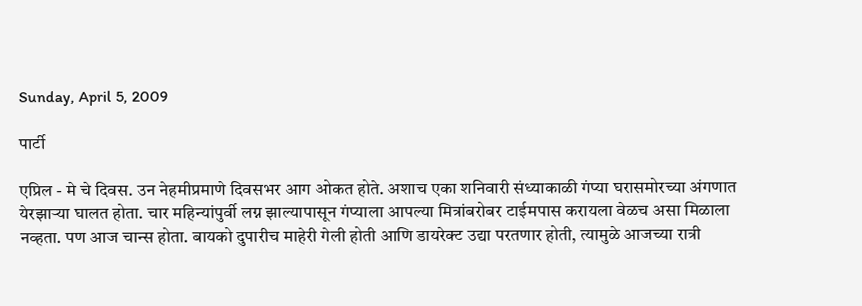Sunday, April 5, 2009

पार्टी

एप्रिल - मे चे दिवस. उन नेहमीप्रमाणे दिवसभर आग ओकत होते. अशाच एका शनिवारी संध्याकाळी गंप्या घरासमोरच्या अंगणात येरझार्‍या घालत होता. चार महिन्यांपुर्वी लग्न झाल्यापासून गंप्याला आपल्या मित्रांबरोबर टाईमपास करायला वेळच असा मिळाला नव्हता. पण आज चान्स होता. बायको दुपारीच माहेरी गेली होती आणि डायरेक्ट उद्या परतणार होती, त्यामुळे आजच्या रात्री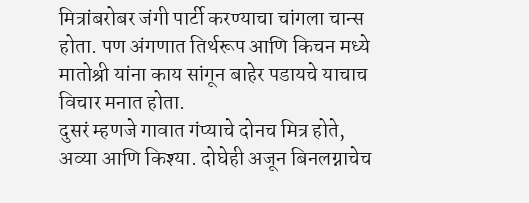मित्रांबरोबर जंगी पार्टी करण्याचा चांगला चान्स होता. पण अंगणात तिर्थरूप आणि किचन मध्ये मातोश्री यांना काय सांगून बाहेर पडायचे याचाच विचार मनात होता.
दुसरं म्हणजे गावात गंप्याचे दोनच मित्र होते, अव्या आणि किश्या. दोघेही अजून बिनलग्नाचेच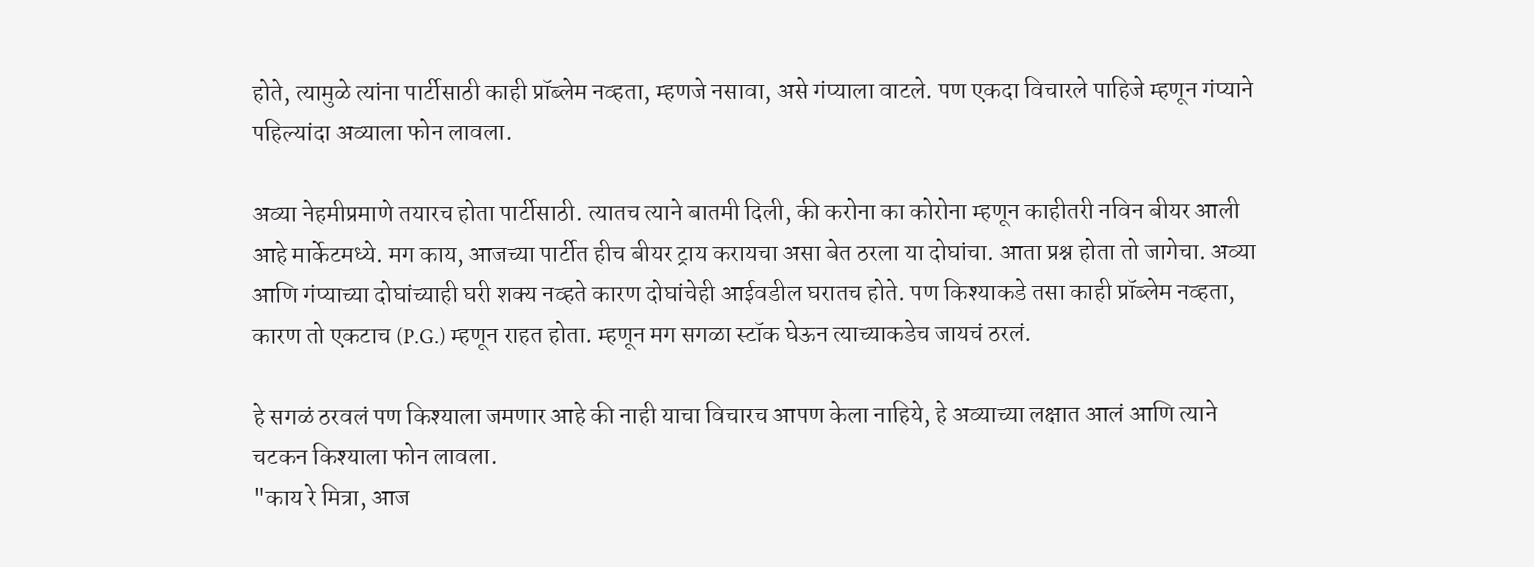होते, त्यामुळे त्यांना पार्टीसाठी काही प्रॉब्लेम नव्हता, म्हणजे नसावा, असे गंप्याला वाटले. पण एकदा विचारले पाहिजे म्हणून गंप्याने पहिल्यांदा अव्याला फोन लावला.

अव्या नेहमीप्रमाणे तयारच होता पार्टीसाठी. त्यातच त्याने बातमी दिली, की करोना का कोरोना म्हणून काहीतरी नविन बीयर आली आहे मार्केटमध्ये. मग काय, आजच्या पार्टीत हीच बीयर ट्राय करायचा असा बेत ठरला या दोघांचा. आता प्रश्न होता तो जागेचा. अव्या आणि गंप्याच्या दोघांच्याही घरी शक्य नव्हते कारण दोघांचेही आईवडील घरातच होते. पण किश्याकडे तसा काही प्रॉब्लेम नव्हता, कारण तो एकटाच (P.G.) म्हणून राहत होता. म्हणून मग सगळा स्टॉक घेऊन त्याच्याकडेच जायचं ठरलं.

हे सगळं ठरवलं पण किश्याला जमणार आहे की नाही याचा विचारच आपण केला नाहिये, हे अव्याच्या लक्षात आलं आणि त्याने चटकन किश्याला फोन लावला.
"काय रे मित्रा, आज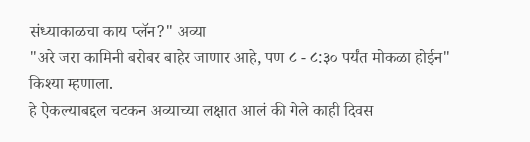संध्याकाळचा काय प्लॅन?" अव्या
"अरे जरा कामिनी बरोबर बाहेर जाणार आहे, पण ८ - ८:३० पर्यंत मोकळा होईन" किश्या म्हणाला.
हे ऐकल्याबद्दल चटकन अव्याच्या लक्षात आलं की गेले काही दिवस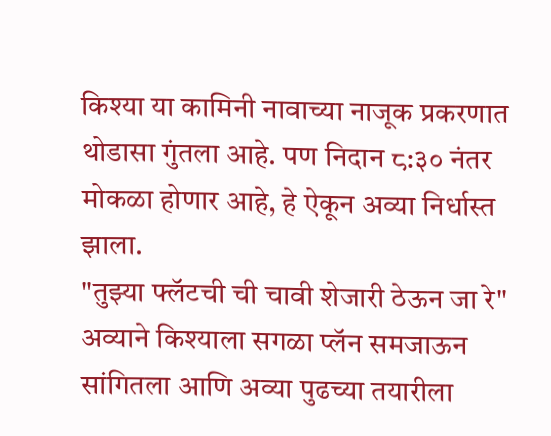किश्या या कामिनी नावाच्या नाजूक प्रकरणात थोडासा गुंतला आहे. पण निदान ८:३० नंतर मोकळा होणार आहे, हे ऐकून अव्या निर्धास्त झाला.
"तुझ्या फ्लॅटची ची चावी शेजारी ठेऊन जा रे" अव्याने किश्याला सगळा प्लॅन समजाऊन सांगितला आणि अव्या पुढच्या तयारीला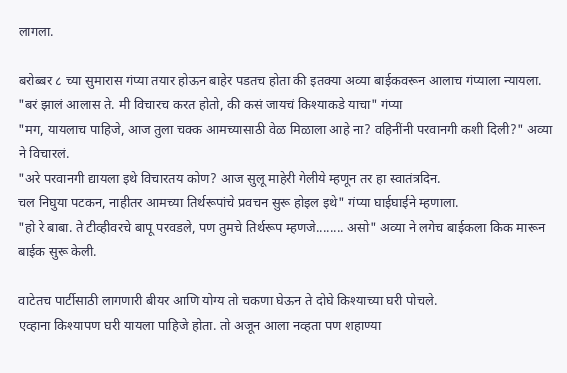लागला.

बरोब्बर ८ च्या सुमारास गंप्या तयार होऊन बाहेर पडतच होता की इतक्या अव्या बाईकवरून आलाच गंप्याला न्यायला.
"बरं झालं आलास ते. मी विचारच करत होतो, की कसं जायचं किश्याकडे याचा" गंप्या
"मग, यायलाच पाहिजे, आज तुला चक्क आमच्यासाठी वेळ मिळाला आहे ना? वहिनींनी परवानगी कशी दिली?" अव्या ने विचारलं.
"अरे परवानगी द्यायला इथे विचारतय कोण? आज सुलू माहेरी गेलीये म्हणून तर हा स्वातंत्रदिन.
चल निघुया पटकन, नाहीतर आमच्या तिर्थरूपांचे प्रवचन सुरू होइल इथे" गंप्या घाईघाईने म्हणाला.
"हो रे बाबा. ते टीव्हीवरचे बापू परवडले, पण तुमचे तिर्थरूप म्हणजे........ असो" अव्या ने लगेच बाईकला किक मारून बाईक सुरू केली.

वाटेतच पार्टीसाठी लागणारी बीयर आणि योग्य तो चकणा घेऊन ते दोघे किश्याच्या घरी पोचले.
एव्हाना किश्यापण घरी यायला पाहिजे होता. तो अजून आला नव्हता पण शहाण्या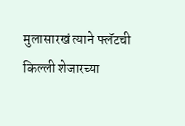मुलासारखं त्याने फ्लॅटची किल्ली शेजारच्या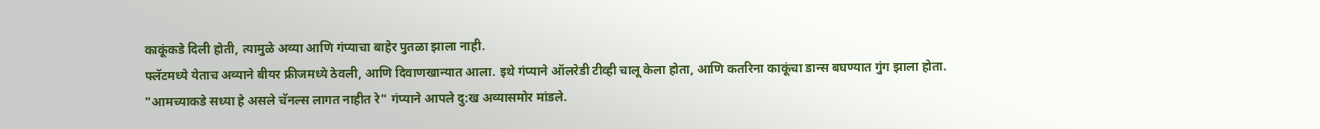काकूंकडे दिली होती, त्यामुळे अव्या आणि गंप्याचा बाहेर पुतळा झाला नाही.
फ्लॅटमध्ये येताच अव्याने बीयर फ्रीजमध्ये ठेवली, आणि दिवाणखान्यात आला. इथे गंप्याने ऑलरेडी टीव्ही चालू केला होता, आणि कतरिना काकूंचा डान्स बघण्यात गुंग झाला होता.
"आमच्याकडे सध्या हे असले चॅनल्स लागत नाहीत रे" गंप्याने आपले दु:ख अव्यासमोर मांडले.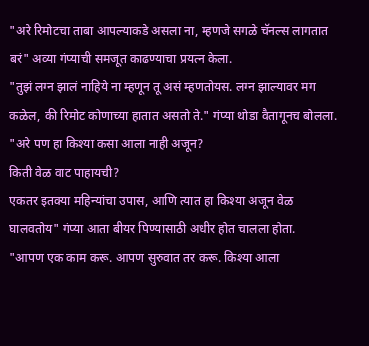"अरे रिमोटचा ताबा आपल्याकडे असला ना, म्हणजे सगळे चॅनल्स लागतात बरं" अव्या गंप्याची समजूत काढण्याचा प्रयत्न केला.
"तुझं लग्न झालं नाहिये ना म्हणून तू असं म्हणतोयस. लग्न झाल्यावर मग कळेल, की रिमोट कोणाच्या हातात असतो ते." गंप्या थोडा वैतागूनच बोलला.
"अरे पण हा किश्या कसा आला नाही अजून?
किती वेळ वाट पाहायची?
एकतर इतक्या महिन्यांचा उपास, आणि त्यात हा किश्या अजून वेळ घालवतोय" गंप्या आता बीयर पिण्यासाठी अधीर होत चालला होता.
"आपण एक काम करू. आपण सुरुवात तर करू. किश्या आला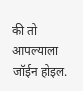की तो आपल्याला जॉईन होइल.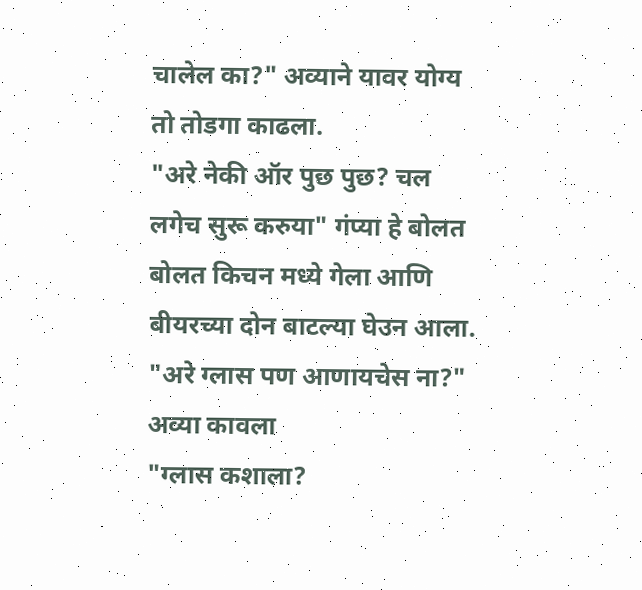चालेल का?" अव्याने यावर योग्य तो तोडगा काढला.
"अरे नेकी ऑर पुछ पुछ? चल लगेच सुरू करुया" गंप्या हे बोलत बोलत किचन मध्ये गेला आणि बीयरच्या दोन बाटल्या घेउन आला.
"अरे ग्लास पण आणायचेस ना?" अव्या कावला
"ग्लास कशाला?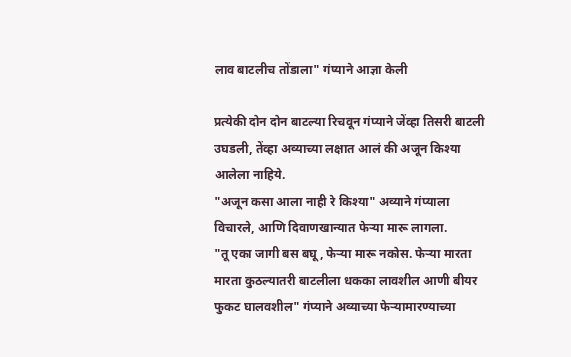लाव बाटलीच तोंडाला" गंप्याने आज्ञा केली

प्रत्येकी दोन दोन बाटल्या रिचवून गंप्याने जेंव्हा तिसरी बाटली उघडली, तेंव्हा अव्याच्या लक्षात आलं की अजून किश्या आलेला नाहिये.
"अजून कसा आला नाही रे किश्या" अव्याने गंप्याला विचारले, आणि दिवाणखान्यात फेर्‍या मारू लागला.
"तू एका जागी बस बघू, फेर्‍या मारू नकोस. फेर्‍या मारता मारता कुठल्यातरी बाटलीला धकका लावशील आणी बीयर फुकट घालवशील" गंप्याने अव्याच्या फेर्‍यामारण्याच्या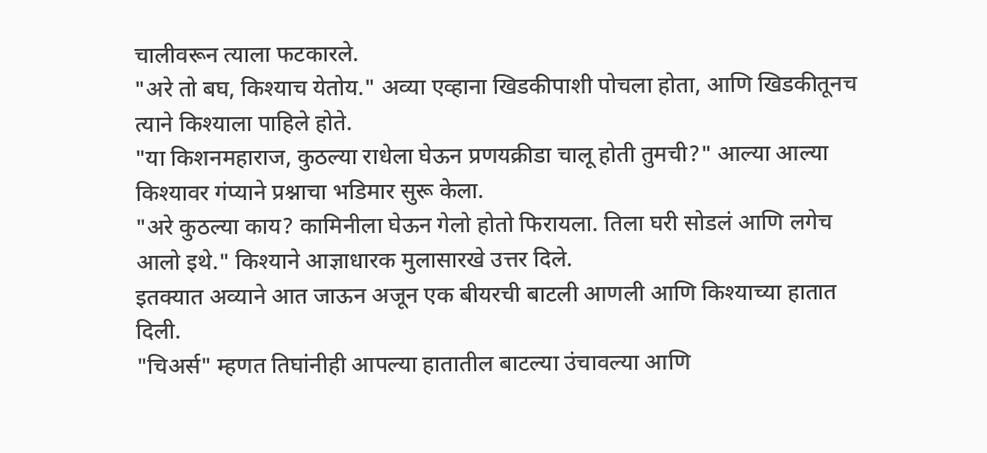चालीवरून त्याला फटकारले.
"अरे तो बघ, किश्याच येतोय." अव्या एव्हाना खिडकीपाशी पोचला होता, आणि खिडकीतूनच त्याने किश्याला पाहिले होते.
"या किशनमहाराज, कुठल्या राधेला घेऊन प्रणयक्रीडा चालू होती तुमची?" आल्या आल्या किश्यावर गंप्याने प्रश्नाचा भडिमार सुरू केला.
"अरे कुठल्या काय? कामिनीला घेऊन गेलो होतो फिरायला. तिला घरी सोडलं आणि लगेच आलो इथे." किश्याने आज्ञाधारक मुलासारखे उत्तर दिले.
इतक्यात अव्याने आत जाऊन अजून एक बीयरची बाटली आणली आणि किश्याच्या हातात दिली.
"चिअर्स" म्हणत तिघांनीही आपल्या हातातील बाटल्या उंचावल्या आणि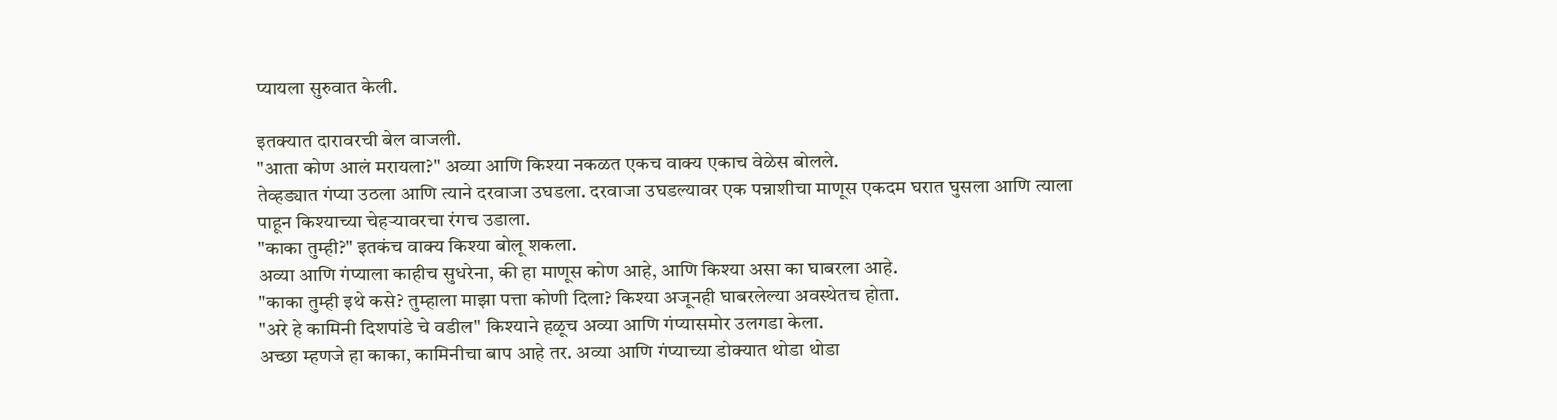प्यायला सुरुवात केली.

इतक्यात दारावरची बेल वाजली.
"आता कोण आलं मरायला?" अव्या आणि किश्या नकळत एकच वाक्य एकाच वेळेस बोलले.
तेव्हड्यात गंप्या उठला आणि त्याने दरवाजा उघडला. दरवाजा उघडल्यावर एक पन्नाशीचा माणूस एकदम घरात घुसला आणि त्याला पाहून किश्याच्या चेहर्‍यावरचा रंगच उडाला.
"काका तुम्ही?" इतकंच वाक्य किश्या बोलू शकला.
अव्या आणि गंप्याला काहीच सुधरेना, की हा माणूस कोण आहे, आणि किश्या असा का घाबरला आहे.
"काका तुम्ही इथे कसे? तुम्हाला माझा पत्ता कोणी दिला? किश्या अजूनही घाबरलेल्या अवस्थेतच होता.
"अरे हे कामिनी दिशपांडे चे वडील" किश्याने हळूच अव्या आणि गंप्यासमोर उलगडा केला.
अच्छा म्हणजे हा काका, कामिनीचा बाप आहे तर. अव्या आणि गंप्याच्या डोक्यात थोडा थोडा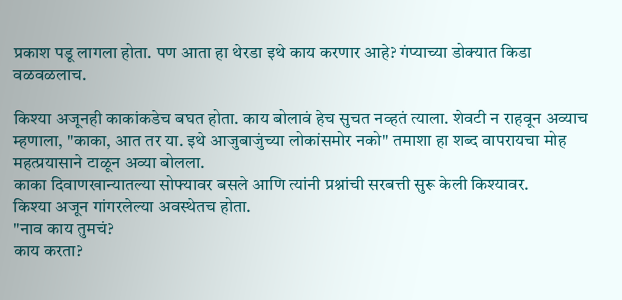प्रकाश पडू लागला होता. पण आता हा थेरडा इथे काय करणार आहे? गंप्याच्या डोक्यात किडा वळवळलाच.

किश्या अजूनही काकांकडेच बघत होता. काय बोलावं हेच सुचत नव्हतं त्याला. शेवटी न राहवून अव्याच म्हणाला, "काका, आत तर या. इथे आजुबाजुंच्या लोकांसमोर नको" तमाशा हा शब्द वापरायचा मोह महत्प्रयासाने टाळून अव्या बोलला.
काका दिवाणखान्यातल्या सोफ्यावर बसले आणि त्यांनी प्रश्नांची सरबत्ती सुरू केली किश्यावर.
किश्या अजून गांगरलेल्या अवस्थेतच होता.
"नाव काय तुमचं?
काय करता?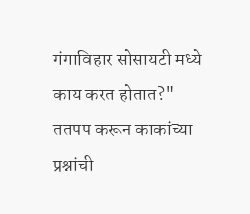गंगाविहार सोसायटी मध्ये काय करत होतात?"
ततपप करून काकांच्या प्रश्नांची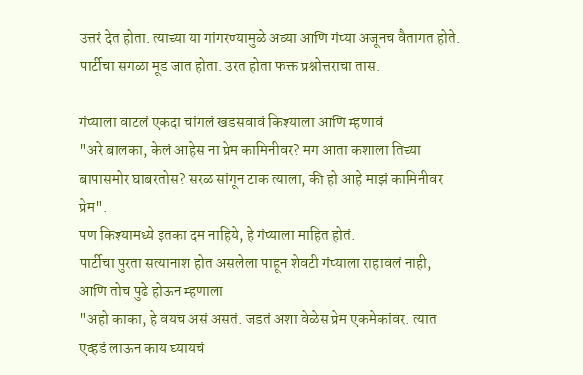उत्तरं देत होता. त्याच्या या गांगरण्यामुळे अव्या आणि गंप्या अजूनच वैतागत होते. पार्टीचा सगळा मूड जात होता. उरत होता फक्त प्रश्नोत्तराचा तास.

गंप्याला वाटलं एकदा चांगलं खडसवावं किश्याला आणि म्हणावं
"अरे बालका, केलं आहेस ना प्रेम कामिनीवर? मग आता कशाला तिच्या बापासमोर घाबरतोस? सरळ सांगून टाक त्याला, की हो आहे माझं कामिनीवर प्रेम".
पण किश्यामध्ये इतका दम नाहिये, हे गंप्याला माहित होतं.
पार्टीचा पुरता सत्यानाश होत असलेला पाहून शेवटी गंप्याला राहावलं नाही, आणि तोच पुढे होऊन म्हणाला
"अहो काका, हे वयच असं असतं. जडतं अशा वेळेस प्रेम एकमेकांवर. त्यात एव्हडं लाऊन काय घ्यायचं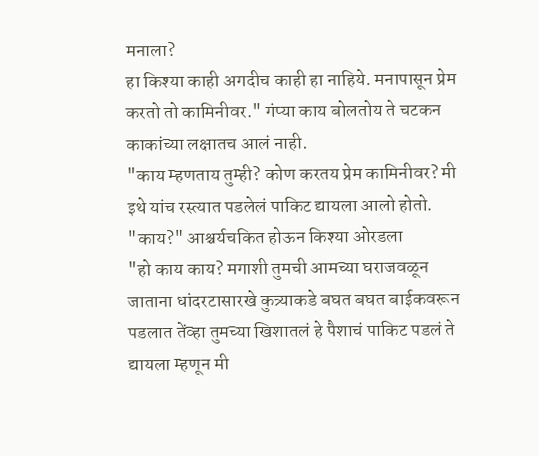मनाला?
हा किश्या काही अगदीच काही हा नाहिये. मनापासून प्रेम करतो तो कामिनीवर." गंप्या काय बोलतोय ते चटकन काकांच्या लक्षातच आलं नाही.
"काय म्हणताय तुम्ही? कोण करतय प्रेम कामिनीवर? मी इथे यांच रस्त्यात पडलेलं पाकिट द्यायला आलो होतो.
"काय?" आश्चर्यचकित होऊन किश्या ओरडला
"हो काय काय? मगाशी तुमची आमच्या घराजवळून जाताना धांदरटासारखे कुत्र्याकडे बघत बघत बाईकवरून पडलात तेंव्हा तुमच्या खिशातलं हे पैशाचं पाकिट पडलं ते द्यायला म्हणून मी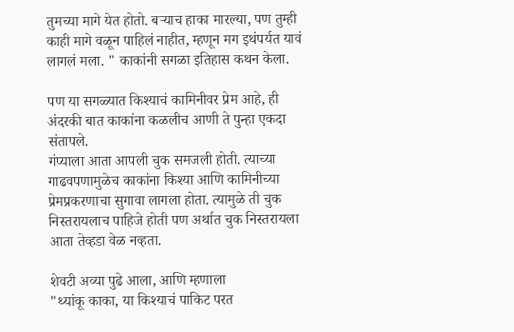तुमच्या मागे येत होतो. बर्‍याच हाका मारल्या, पण तुम्ही काही मागे वळून पाहिलं नाहीत, म्हणून मग इथंपर्यत यावं लागलं मला. " काकांनी सगळा इतिहास कथन केला.

पण या सगळ्यात किश्याचं कामिनीवर प्रेम आहे, ही अंदरकी बात काकांना कळलीच आणी ते पुन्हा एकदा संतापले.
गंप्याला आता आपली चुक समजली होती. त्याच्या गाढवपणामुळेच काकांना किश्या आणि कामिनीच्या प्रेमप्रकरणाचा सुगावा लागला होता. त्यामुळे ती चुक निस्तरायलाच पाहिजे होती पण अर्थात चुक निस्तरायला आता तेव्हडा वेळ नव्हता.

शेवटी अव्या पुढे आला, आणि म्हणाला
"थ्यांकू काका, या किश्याचं पाकिट परत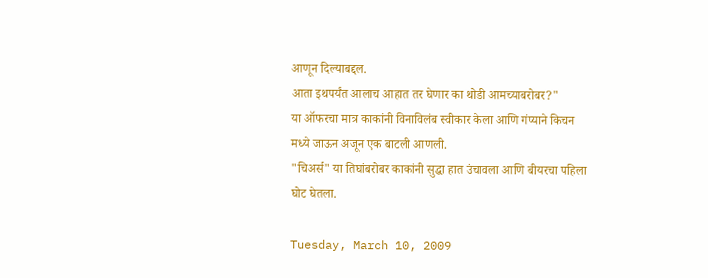आणून दिल्याबद्दल.
आता इथपर्यंत आलाच आहात तर घेणार का थोडी आमच्याबरोबर?"
या ऑफरचा मात्र काकांनी विनाविलंब स्वीकार केला आणि गंप्याने किचन मध्ये जाऊन अजून एक बाटली आणली.
"चिअर्स" या तिघांबरोबर काकांनी सुद्धा हात उंचावला आणि बीयरचा पहिला घोट घेतला.

Tuesday, March 10, 2009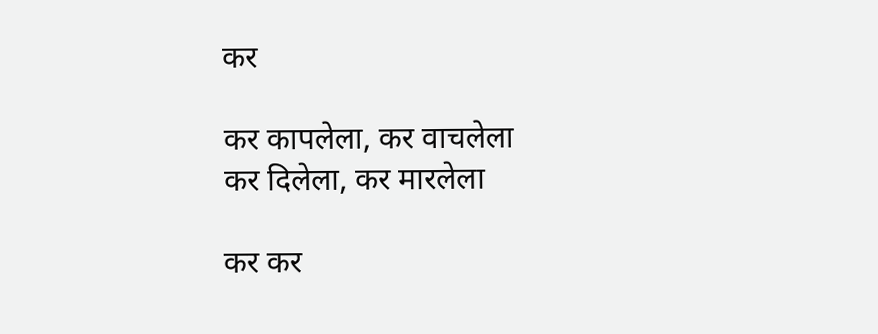कर

कर कापलेला, कर वाचलेला
कर दिलेला, कर मारलेला

कर कर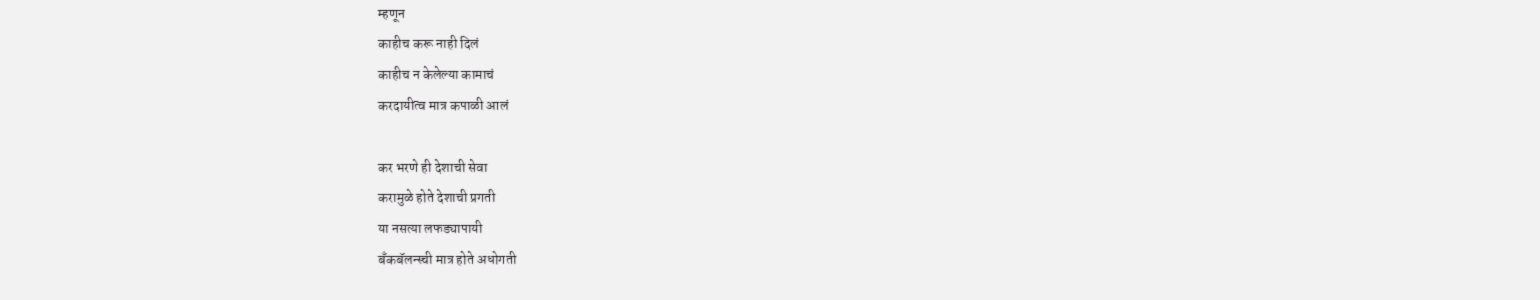म्हणून
काहीच करू नाही दिलं
काहीच न केलेल्या कामाचं
करदायीत्व मात्र कपाळी आलं

कर भरणे ही देशाची सेवा
करामुळे होते देशाची प्रगती
या नसत्या लफड्यापायी
बँकबॅलन्स्ची मात्र होते अधोगती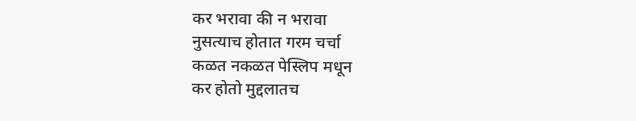कर भरावा की न भरावा
नुसत्याच होतात गरम चर्चा
कळत नकळत पेस्लिप मधून
कर होतो मुद्दलातच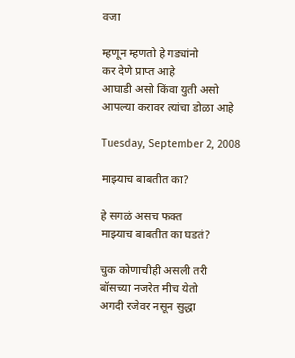वजा

म्हणून म्हणतो हे गड्यांनो
कर देणे प्राप्त आहे
आघाडी असो किंवा युती असो
आपल्या करावर त्यांचा डोळा आहे

Tuesday, September 2, 2008

माझ्याच बाबतीत का?

हे सगळं असच फक्त
माझ्याच बाबतीत का घडतं?

चुक कोणाचीही असली तरी
बॉसच्या नजरेत मीच येतो
अगदी रजेवर नसून सुद्धा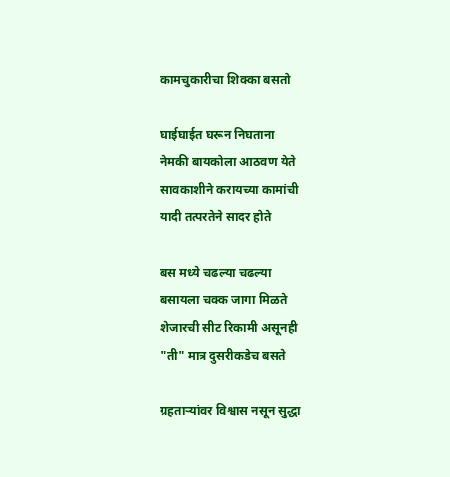कामचुकारीचा शिक्का बसतो

घाईघाईत घरून निघताना
नेमकी बायकोला आठवण येते
सावकाशीने करायच्या कामांची
यादी तत्परतेने सादर होते

बस मध्ये चढल्या चढल्या
बसायला चक्क जागा मिळते
शेजारची सीट रिकामी असूनही
"ती" मात्र दुसरीकडेच बसते

ग्रहतार्‍यांवर विश्वास नसून सुद्धा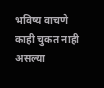भविष्य वाचणे काही चुकत नाही
असल्या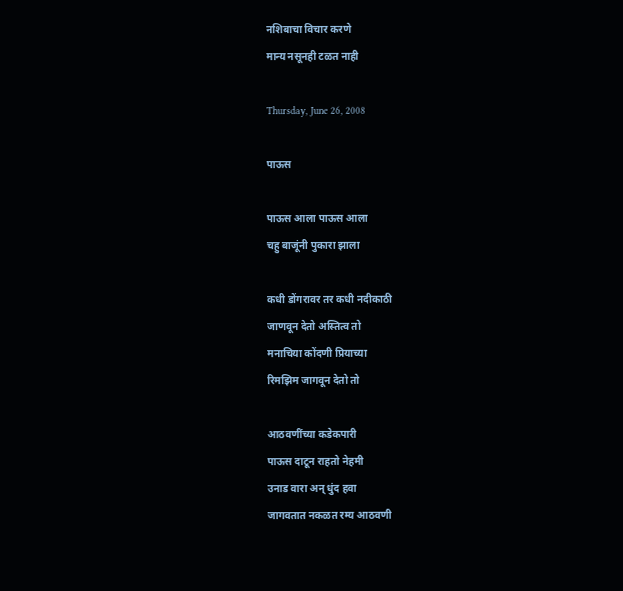नशिबाचा विचार करणे
मान्य नसूनही टळत नाही

Thursday, June 26, 2008

पाऊस

पाऊस आला पाऊस आला
चहु बाजूंनी पुकारा झाला

कधी डोंगरावर तर कधी नदीकाठी
जाणवून देतो अस्तित्व तो
मनाचिया कोंदणी प्रियाच्या
रिमझिम जागवून देतो तो

आठवणींच्या कडेकपारी
पाऊस दाटून राहतो नेहमी
उनाड वारा अन् धुंद हवा
जागवतात नकळत रम्य आठवणी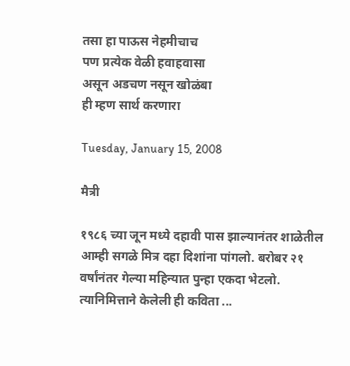तसा हा पाऊस नेहमीचाच
पण प्रत्येक वेळी हवाहवासा
असून अडचण नसून खोळंबा
ही म्हण सार्थ करणारा

Tuesday, January 15, 2008

मैत्री

१९८६ च्या जून मध्ये दहावी पास झाल्यानंतर शाळेतील आम्ही सगळे मित्र दहा दिशांना पांगलो. बरोबर २१ वर्षांनंतर गेल्या महिन्यात पुन्हा एकदा भेटलो. त्यानिमित्ताने केलेली ही कविता ...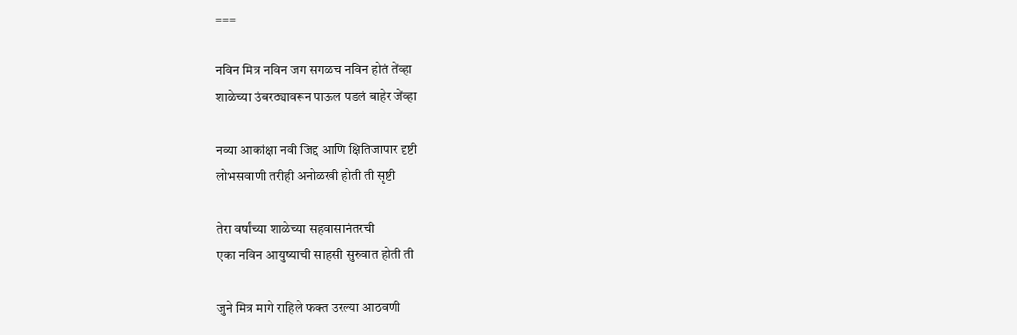===

नविन मित्र नविन जग सगळच नविन होतं तेंव्हा
शाळेच्या उंबरठ्यावरून पाऊल पडलं बाहेर जेंव्हा

नव्या आकांक्षा नवी जिद्द आणि क्षितिजापार दृष्टी
लोभसवाणी तरीही अनोळखी होती ती सृष्टी

तेरा वर्षांच्या शाळेच्या सहवासानंतरची
एका नविन आयुष्याची साहसी सुरुवात होती ती

जुने मित्र मागे राहिले फक्त उरल्या आठवणी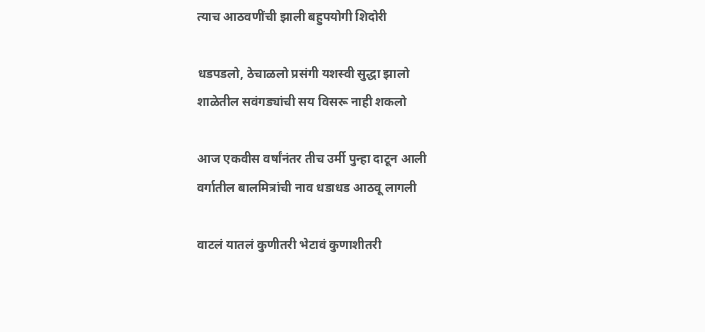त्याच आठवणींची झाली बहुपयोगी शिदोरी

धडपडलो, ठेचाळलो प्रसंगी यशस्वी सुद्धा झालो
शाळेतील सवंगड्यांची सय विसरू नाही शकलो

आज एकवीस वर्षांनंतर तीच उर्मी पुन्हा दाटून आली
वर्गातील बालमित्रांची नाव धडाधड आठवू लागली

वाटलं यातलं कुणीतरी भेटावं कुणाशीतरी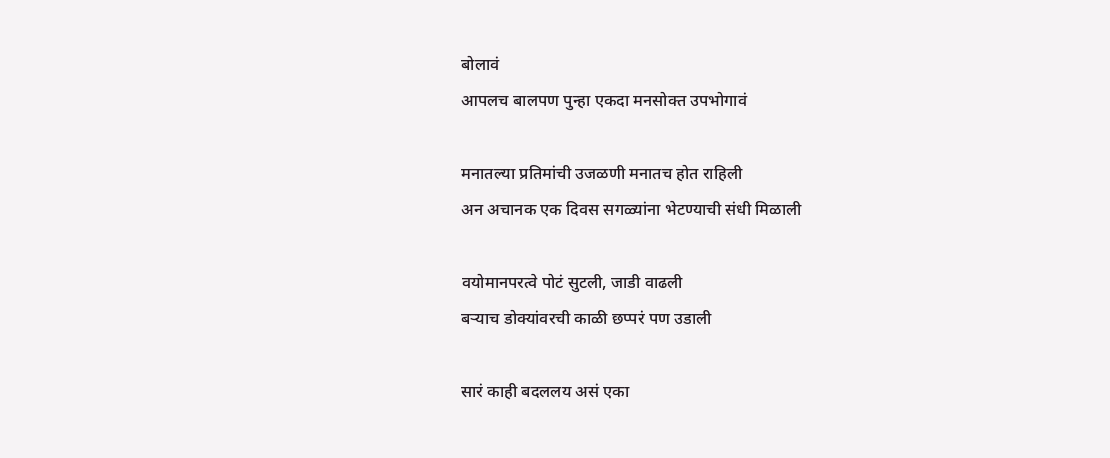बोलावं
आपलच बालपण पुन्हा एकदा मनसोक्त उपभोगावं

मनातल्या प्रतिमांची उजळणी मनातच होत राहिली
अन अचानक एक दिवस सगळ्यांना भेटण्याची संधी मिळाली

वयोमानपरत्वे पोटं सुटली, जाडी वाढली
बर्‍याच डोक्यांवरची काळी छप्परं पण उडाली

सारं काही बदललय असं एका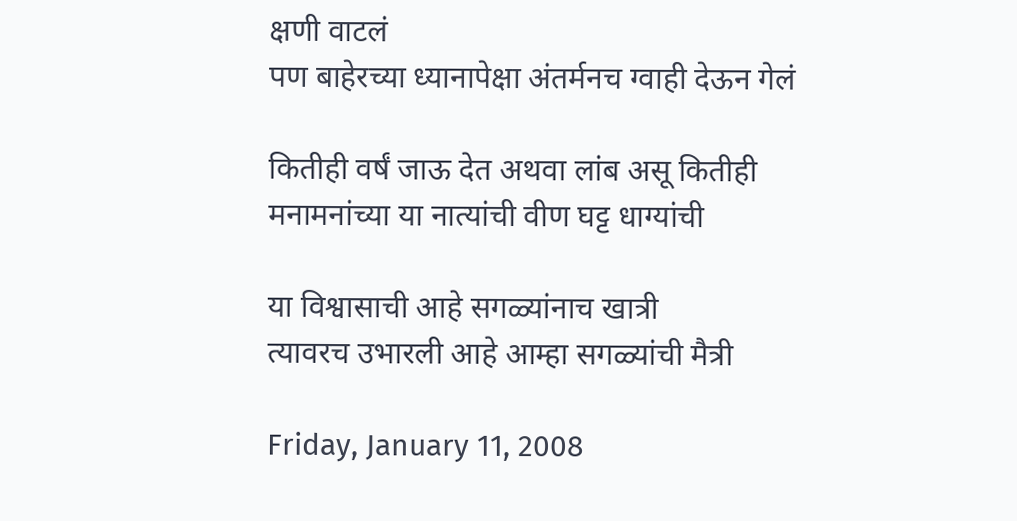क्षणी वाटलं
पण बाहेरच्या ध्यानापेक्षा अंतर्मनच ग्वाही देऊन गेलं

कितीही वर्षं जाऊ देत अथवा लांब असू कितीही
मनामनांच्या या नात्यांची वीण घट्ट धाग्यांची

या विश्वासाची आहे सगळ्यांनाच खात्री
त्यावरच उभारली आहे आम्हा सगळ्यांची मैत्री

Friday, January 11, 2008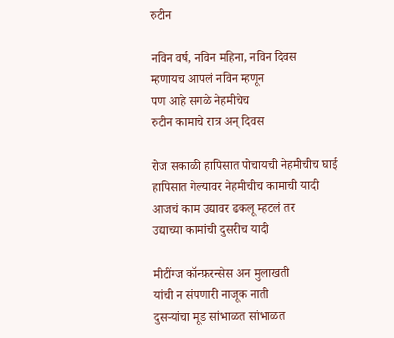रुटीन

नविन वर्ष, नविन महिना, नविन दिवस
म्हणायच आपलं नविन म्हणून
पण आहे सगळे नेहमीचेच
रुटीन कामाचे रात्र अन् दिवस

रोज सकाळी हापिसात पोचायची नेहमीचीच घाई
हापिसात गेल्यावर नेहमीचीच कामाची यादी
आजचं काम उद्यावर ढकलू म्हटलं तर
उद्याच्या कामांची दुसरीच यादी

मीटींग्ज कॉन्फ़रन्सेस अन मुलाखती
यांची न संपणारी नाजूक नाती
दुसर्‍यांचा मूड सांभाळत सांभाळत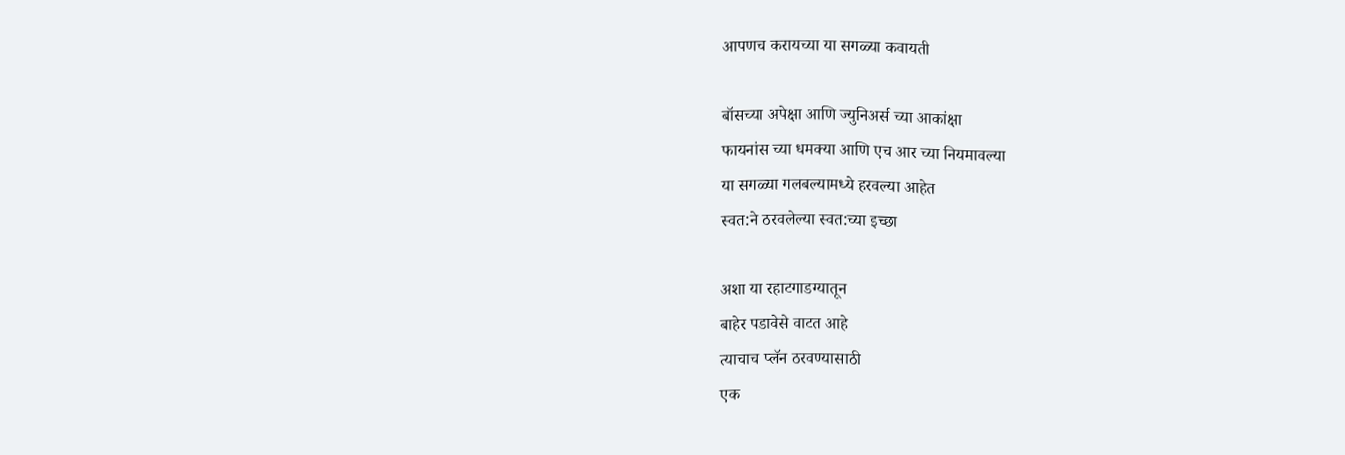आपणच करायच्या या सगळ्या कवायती

बॉसच्या अपेक्षा आणि ज्युनिअर्स च्या आकांक्षा
फायनांस च्या धमक्या आणि एच आर च्या नियमावल्या
या सगळ्या गलबल्यामध्ये हरवल्या आहेत
स्वत:ने ठरवलेल्या स्वत:च्या इच्छा

अशा या रहाटगाडग्यातून
बाहेर पडावेसे वाटत आहे
त्याचाच प्लॅन ठरवण्यासाठी
एक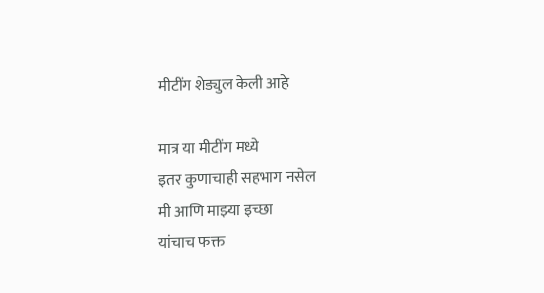मीटींग शेड्युल केली आहे

मात्र या मीटींग मध्ये
इतर कुणाचाही सहभाग नसेल
मी आणि माझ्या इच्छा
यांचाच फक्त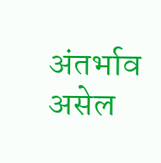अंतर्भाव असेल